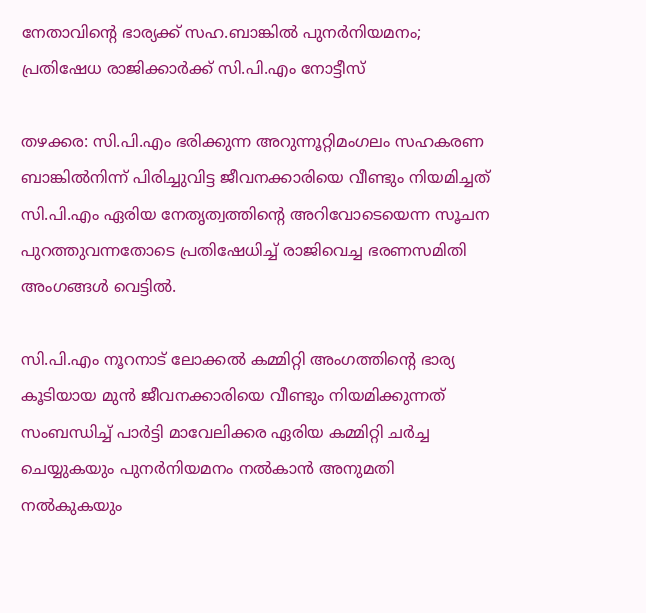നേതാവിന്‍റെ ഭാര്യക്ക് സഹ.ബാങ്കിൽ പുനർനിയമനം; പ്രതിഷേധ രാജിക്കാർക്ക് സി.പി.എം നോട്ടീസ്

തഴക്കര: സി.പി.എം ഭരിക്കുന്ന അറുന്നൂറ്റിമംഗലം സഹകരണ ബാങ്കിൽനിന്ന് പിരിച്ചുവിട്ട ജീവനക്കാരിയെ വീണ്ടും നിയമിച്ചത് സി.പി.എം ഏരിയ നേതൃത്വത്തിന്റെ അറിവോടെയെന്ന സൂചന പുറത്തുവന്നതോടെ പ്രതിഷേധിച്ച് രാജിവെച്ച ഭരണസമിതി അംഗങ്ങൾ വെട്ടിൽ.

സി.പി.എം നൂറനാട് ലോക്കൽ കമ്മിറ്റി അംഗത്തിന്റെ ഭാര്യ കൂടിയായ മുൻ ജീവനക്കാരിയെ വീണ്ടും നിയമിക്കുന്നത് സംബന്ധിച്ച് പാർട്ടി മാവേലിക്കര ഏരിയ കമ്മിറ്റി ചർച്ച ചെയ്യുകയും പുനർനിയമനം നൽകാൻ അനുമതി നൽകുകയും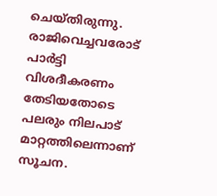ചെയ്തിരുന്നു. രാജിവെച്ചവരോട് പാർട്ടി വിശദീകരണം തേടിയതോടെ പലരും നിലപാട് മാറ്റത്തിലെന്നാണ് സൂചന.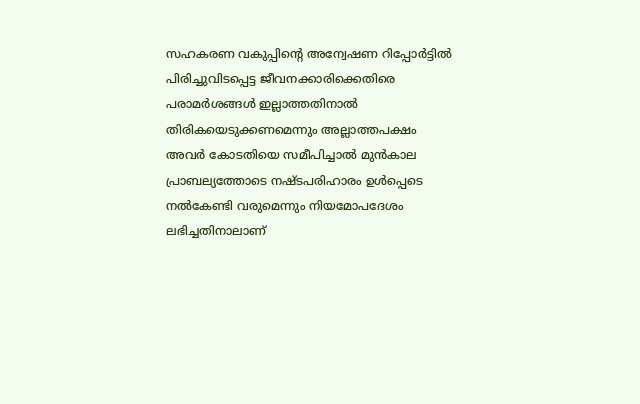സഹകരണ വകുപ്പിന്റെ അന്വേഷണ റിപ്പോർട്ടിൽ പിരിച്ചുവിടപ്പെട്ട ജീവനക്കാരിക്കെതിരെ പരാമർശങ്ങൾ ഇല്ലാത്തതിനാൽ തിരികയെടുക്കണമെന്നും അല്ലാത്തപക്ഷം അവർ കോടതിയെ സമീപിച്ചാൽ മുൻകാല പ്രാബല്യത്തോടെ നഷ്ടപരിഹാരം ഉൾപ്പെടെ നൽകേണ്ടി വരുമെന്നും നിയമോപദേശം ലഭിച്ചതിനാലാണ്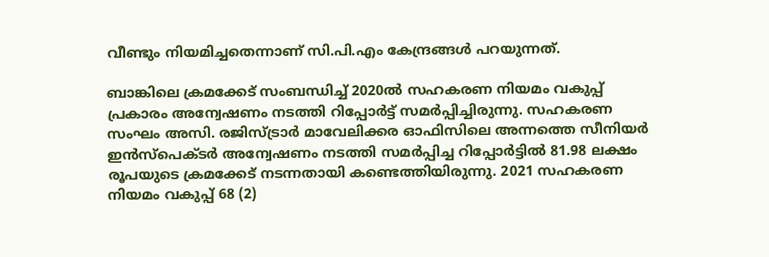വീണ്ടും നിയമിച്ചതെന്നാണ് സി.പി.എം കേന്ദ്രങ്ങൾ പറയുന്നത്.

ബാങ്കിലെ ക്രമക്കേട് സംബന്ധിച്ച് 2020ൽ സഹകരണ നിയമം വകുപ്പ് പ്രകാരം അന്വേഷണം നടത്തി റിപ്പോർട്ട് സമർപ്പിച്ചിരുന്നു. സഹകരണ സംഘം അസി. രജിസ്ട്രാർ മാവേലിക്കര ഓഫിസിലെ അന്നത്തെ സീനിയർ ഇൻസ്പെക്ടർ അന്വേഷണം നടത്തി സമർപ്പിച്ച റിപ്പോർട്ടിൽ 81.98 ലക്ഷം രൂപയുടെ ക്രമക്കേട് നടന്നതായി കണ്ടെത്തിയിരുന്നു. 2021 സഹകരണ നിയമം വകുപ്പ് 68 (2)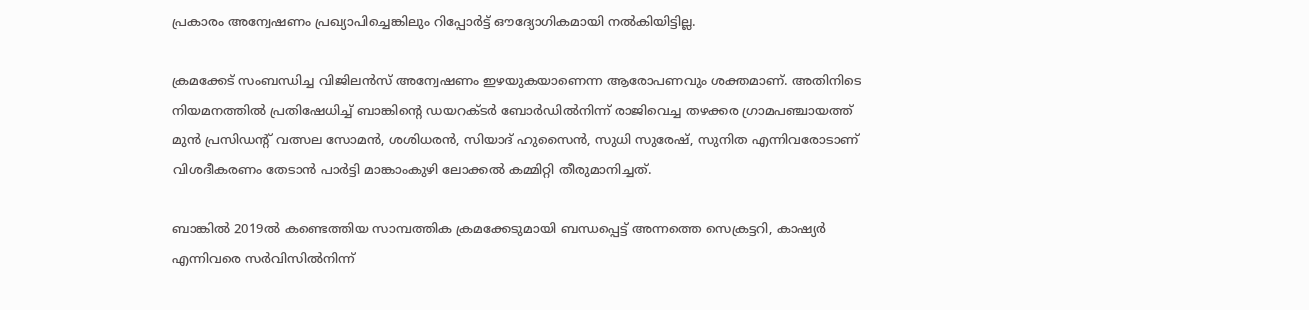പ്രകാരം അന്വേഷണം പ്രഖ്യാപിച്ചെങ്കിലും റിപ്പോർട്ട് ഔദ്യോഗികമായി നൽകിയിട്ടില്ല.

ക്രമക്കേട് സംബന്ധിച്ച വിജിലൻസ് അന്വേഷണം ഇഴയുകയാണെന്ന ആരോപണവും ശക്തമാണ്. അതിനിടെ നിയമനത്തിൽ പ്രതിഷേധിച്ച് ബാങ്കിന്റെ ഡയറക്ടർ ബോർഡിൽനിന്ന് രാജിവെച്ച തഴക്കര ഗ്രാമപഞ്ചായത്ത് മുൻ പ്രസിഡന്റ് വത്സല സോമൻ, ശശിധരൻ, സിയാദ് ഹുസൈൻ, സുധി സുരേഷ്, സുനിത എന്നിവരോടാണ് വിശദീകരണം തേടാൻ പാർട്ടി മാങ്കാംകുഴി ലോക്കൽ കമ്മിറ്റി തീരുമാനിച്ചത്.

ബാങ്കിൽ 2019ൽ കണ്ടെത്തിയ സാമ്പത്തിക ക്രമക്കേടുമായി ബന്ധപ്പെട്ട് അന്നത്തെ സെക്രട്ടറി, കാഷ്യർ എന്നിവരെ സർവിസിൽനിന്ന്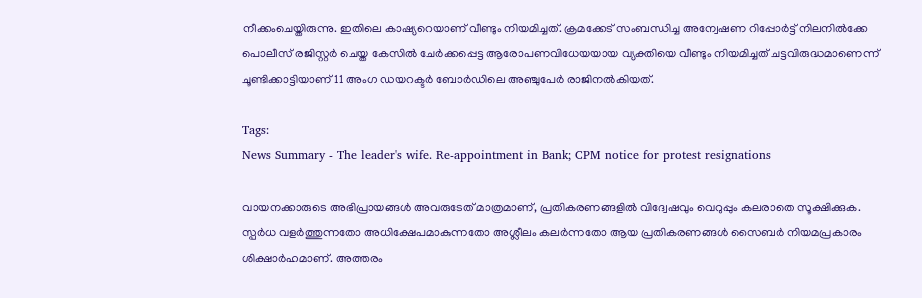നീക്കംചെയ്തിരുന്നു. ഇതിലെ കാഷ്യറെയാണ് വീണ്ടും നിയമിച്ചത്. ക്രമക്കേട് സംബന്ധിച്ച അന്വേഷണ റിപ്പോർട്ട് നിലനിൽക്കേ പൊലീസ് രജിസ്റ്റർ ചെയ്ത കേസിൽ ചേർക്കപ്പെട്ട ആരോപണവിധേയയായ വ്യക്തിയെ വീണ്ടും നിയമിച്ചത് ചട്ടവിരുദ്ധമാണെന്ന് ചൂണ്ടിക്കാട്ടിയാണ് 11 അംഗ ഡയറക്ടർ ബോർഡിലെ അഞ്ചുപേർ രാജിനൽകിയത്.

Tags:
News Summary - The leader's wife. Re-appointment in Bank; CPM notice for protest resignations

വായനക്കാരുടെ അഭിപ്രായങ്ങള്‍ അവരുടേത് മാത്രമാണ്, പ്രതികരണങ്ങളിൽ വിദ്വേഷവും വെറുപ്പും കലരാതെ സൂക്ഷിക്കുക. സ്പർധ വളർത്തുന്നതോ അധിക്ഷേപമാകുന്നതോ അശ്ലീലം കലർന്നതോ ആയ പ്രതികരണങ്ങൾ സൈബർ നിയമപ്രകാരം ശിക്ഷാർഹമാണ്. അത്തരം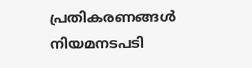പ്രതികരണങ്ങൾ നിയമനടപടി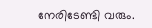നേരിടേണ്ടി വരും.